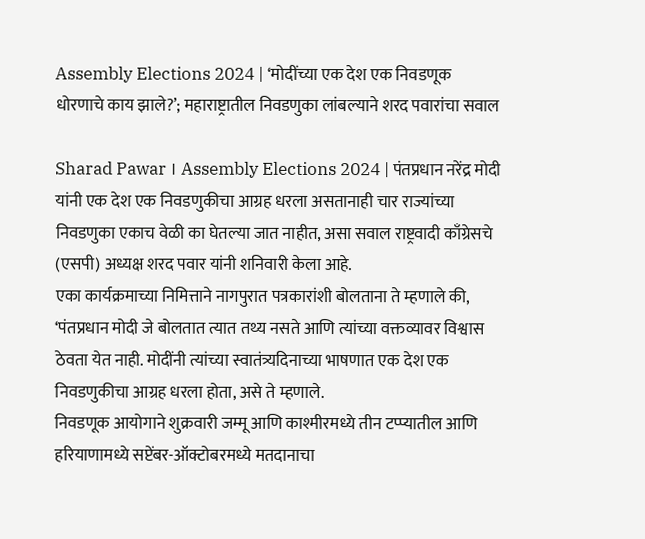Assembly Elections 2024 | ‘मोदींच्या एक देश एक निवडणूक धोरणाचे काय झाले?’; महाराष्ट्रातील निवडणुका लांबल्याने शरद पवारांचा सवाल

Sharad Pawar । Assembly Elections 2024 | पंतप्रधान नरेंद्र मोदी यांनी एक देश एक निवडणुकीचा आग्रह धरला असतानाही चार राज्यांच्या निवडणुका एकाच वेळी का घेतल्या जात नाहीत, असा सवाल राष्ट्रवादी काँग्रेसचे (एसपी) अध्यक्ष शरद पवार यांनी शनिवारी केला आहे.
एका कार्यक्रमाच्या निमित्ताने नागपुरात पत्रकारांशी बोलताना ते म्हणाले की, ‘पंतप्रधान मोदी जे बोलतात त्यात तथ्य नसते आणि त्यांच्या वक्तव्यावर विश्वास ठेवता येत नाही. मोदींनी त्यांच्या स्वातंत्र्यदिनाच्या भाषणात एक देश एक निवडणुकीचा आग्रह धरला होता, असे ते म्हणाले.
निवडणूक आयोगाने शुक्रवारी जम्मू आणि काश्मीरमध्ये तीन टप्प्यातील आणि हरियाणामध्ये सप्टेंबर-ऑक्टोबरमध्ये मतदानाचा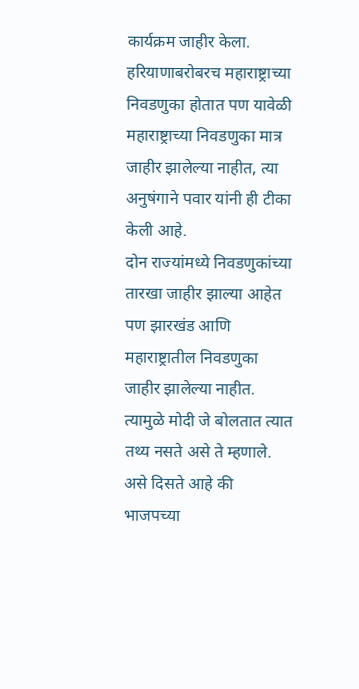कार्यक्रम जाहीर केला. हरियाणाबरोबरच महाराष्ट्राच्या निवडणुका होतात पण यावेळी महाराष्ट्राच्या निवडणुका मात्र जाहीर झालेल्या नाहीत, त्या अनुषंगाने पवार यांनी ही टीका केली आहे.
दोन राज्यांमध्ये निवडणुकांच्या तारखा जाहीर झाल्या आहेत पण झारखंड आणि महाराष्ट्रातील निवडणुका जाहीर झालेल्या नाहीत. त्यामुळे मोदी जे बोलतात त्यात तथ्य नसते असे ते म्हणाले. असे दिसते आहे की भाजपच्या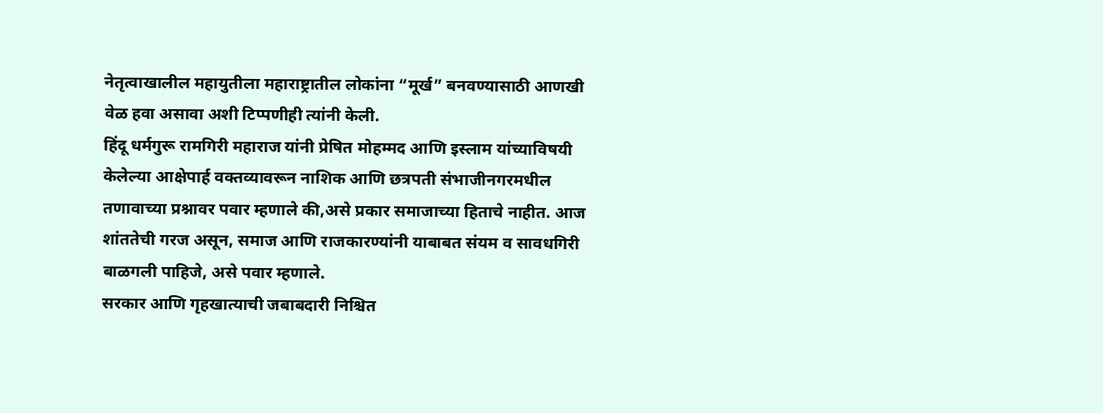नेतृत्वाखालील महायुतीला महाराष्ट्रातील लोकांना “मूर्ख” बनवण्यासाठी आणखी वेळ हवा असावा अशी टिप्पणीही त्यांनी केली.
हिंदू धर्मगुरू रामगिरी महाराज यांनी प्रेषित मोहम्मद आणि इस्लाम यांच्याविषयी केलेल्या आक्षेपार्ह वक्तव्यावरून नाशिक आणि छत्रपती संभाजीनगरमधील तणावाच्या प्रश्नावर पवार म्हणाले की,असे प्रकार समाजाच्या हिताचे नाहीत. आज शांततेची गरज असून, समाज आणि राजकारण्यांनी याबाबत संयम व सावधगिरी बाळगली पाहिजे, असे पवार म्हणाले.
सरकार आणि गृहखात्याची जबाबदारी निश्चित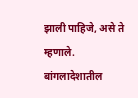झाली पाहिजे, असे ते म्हणाले. बांगलादेशातील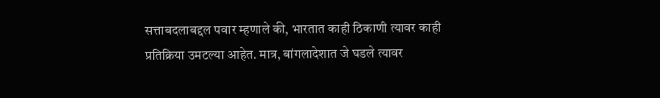सत्ताबदलाबद्दल पवार म्हणाले की, भारतात काही ठिकाणी त्यावर काही प्रतिक्रिया उमटल्या आहेत. मात्र, बांगलादेशात जे घडले त्यावर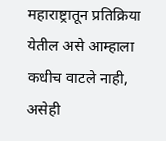महाराष्ट्रातून प्रतिक्रिया येतील असे आम्हाला कधीच वाटले नाही, असेही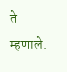ते म्हणाले.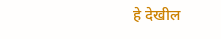हे देखील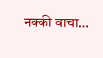नक्की वाचा…